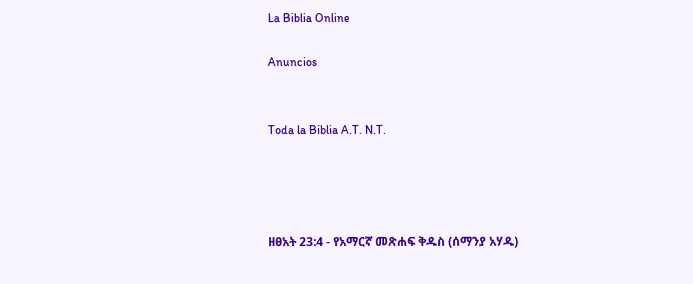La Biblia Online

Anuncios


Toda la Biblia A.T. N.T.




ዘፀአት 23:4 - የአማርኛ መጽሐፍ ቅዱስ (ሰማንያ አሃዱ)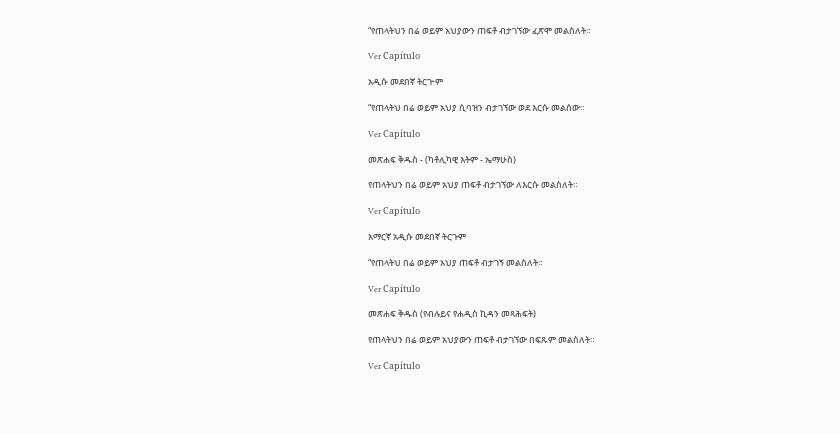“የጠላትህን በሬ ወይም አህያውን ጠፍቶ ብታገኘው ፈጽሞ መልስለት።

Ver Capítulo

አዲሱ መደበኛ ትርጒም

“የጠላትህ በሬ ወይም አህያ ሲባዝን ብታገኘው ወደ እርሱ መልሰው።

Ver Capítulo

መጽሐፍ ቅዱስ - (ካቶሊካዊ እትም - ኤማሁስ)

የጠላትህን በሬ ወይም አህያ ጠፍቶ ብታገኘው ለእርሱ መልስለት።

Ver Capítulo

አማርኛ አዲሱ መደበኛ ትርጉም

“የጠላትህ በሬ ወይም አህያ ጠፍቶ ብታገኝ መልስለት።

Ver Capítulo

መጽሐፍ ቅዱስ (የብሉይና የሐዲስ ኪዳን መጻሕፍት)

የጠላትህን በሬ ወይም አህያውን ጠፍቶ ብታገኘው በፍጹም መልስለት።

Ver Capítulo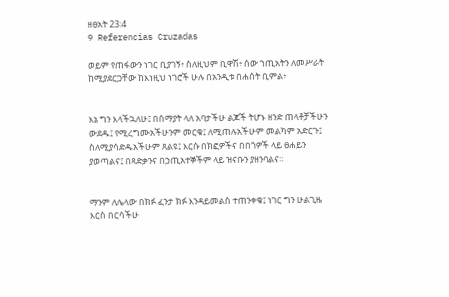ዘፀአት 23:4
9 Referencias Cruzadas

ወይም የጠፋውን ነገር ቢያገኝ፥ ስለዚህም ቢዋሽ፥ ሰው ኀጢአትን ለመሥራት ከሚያደርጋቸው ከእነዚህ ነገሮች ሁሉ በአንዲቱ በሐሰት ቢምል፥


እኔ ግን እላችኋለሁ፤ በሰማያት ላለ አባታችሁ ልጆች ትሆኑ ዘንድ ጠላቶቻችሁን ውደዱ፤ የሚረግሙአችሁንም መርቁ፤ ለሚጠሉአችሁም መልካም አድርጉ፤ ስለሚያሳድዱአችሁም ጸልዩ፤ እርሱ በክፎዎችና በበጎዎች ላይ ፀሐይን ያወጣልና፤ በጻድቃንና በኃጢአተኞችም ላይ ዝናቡን ያዘንባልና።


ማንም ለሌላው በክፉ ፈንታ ክፉ እንዳይመልስ ተጠንቀቁ፤ ነገር ግን ሁልጊዜ እርስ በርሳችሁ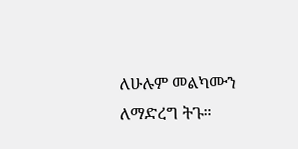ለሁሉም መልካሙን ለማድረግ ትጉ።